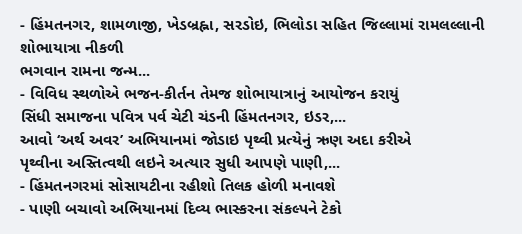- હિંમતનગર, શામળાજી, ખેડબ્રહ્ના, સરડોઇ, ભિલોડા સહિત જિલ્લામાં રામલલ્લાની શોભાયાત્રા નીકળી
ભગવાન રામના જન્મ...
- વિવિધ સ્થળોએ ભજન-કીર્તન તેમજ શોભાયાત્રાનું આયોજન કરાયું
સિંધી સમાજના પવિત્ર પર્વ ચેટી ચંડની હિંમતનગર, ઇડર,...
આવો ‘અર્થ અવર’ અભિયાનમાં જોડાઇ પૃથ્વી પ્રત્યેનું ઋણ અદા કરીએ
પૃથ્વીના અસ્તિત્વથી લઇને અત્યાર સુધી આપણે પાણી,...
- હિંમતનગરમાં સોસાયટીના રહીશો તિલક હોળી મનાવશે
- પાણી બચાવો અભિયાનમાં દિવ્ય ભાસ્કરના સંકલ્પને ટેકો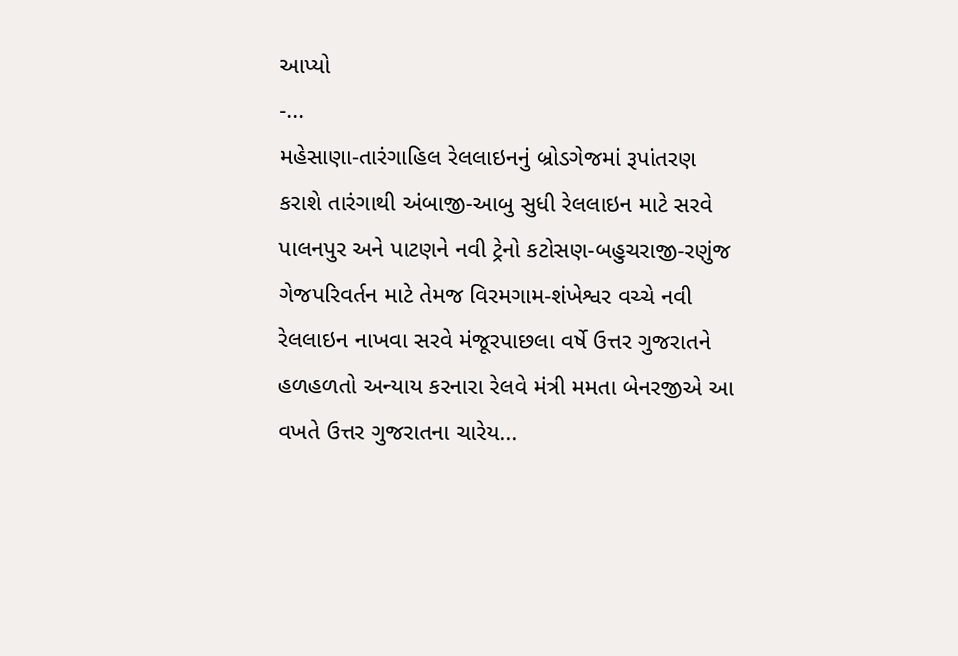આપ્યો
-...
મહેસાણા-તારંગાહિલ રેલલાઇનનું બ્રોડગેજમાં રૂપાંતરણ કરાશે તારંગાથી અંબાજી-આબુ સુધી રેલલાઇન માટે સરવે પાલનપુર અને પાટણને નવી ટ્રેનો કટોસણ-બહુચરાજી-રણુંજ ગેજપરિવર્તન માટે તેમજ વિરમગામ-શંખેશ્વર વચ્ચે નવી રેલલાઇન નાખવા સરવે મંજૂરપાછલા વર્ષે ઉત્તર ગુજરાતને હળહળતો અન્યાય કરનારા રેલવે મંત્રી મમતા બેનરજીએ આ વખતે ઉત્તર ગુજરાતના ચારેય...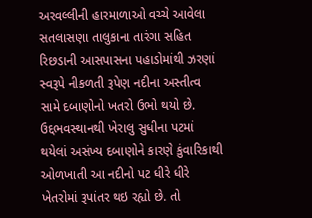અરવલ્લીની હારમાળાઓ વચ્ચે આવેલા સતલાસણા તાલુકાના તારંગા સહિત રિછડાની આસપાસના પહાડોમાંથી ઝરણાં સ્વરૂપે નીકળતી રૂપેણ નદીના અસ્તીત્વ સામે દબાણોનો ખતરો ઉભો થયો છે. ઉદ્દભવસ્થાનથી ખેરાલુ સુધીના પટમાં થયેલાં અસંખ્ય દબાણોને કારણે કુંવારિકાથી ઓળખાતી આ નદીનો પટ ધીરે ધીરે ખેતરોમાં રૂપાંતર થઇ રહ્યો છે. તો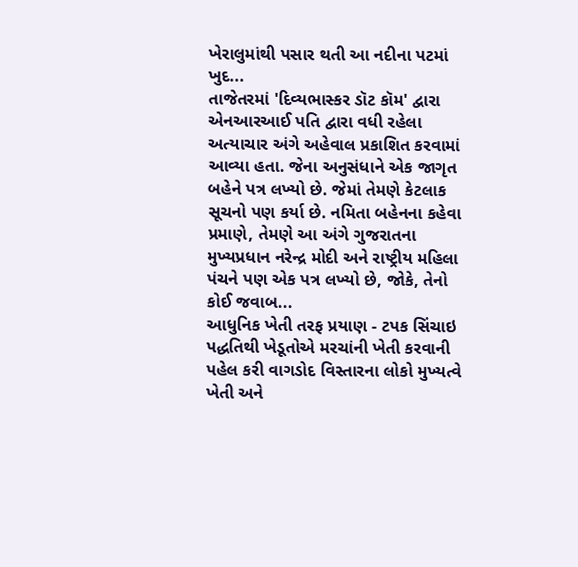ખેરાલુમાંથી પસાર થતી આ નદીના પટમાં ખુદ...
તાજેતરમાં 'દિવ્યભાસ્કર ડૉટ કૉમ' દ્વારા એનઆરઆઈ પતિ દ્વારા વધી રહેલા અત્યાચાર અંગે અહેવાલ પ્રકાશિત કરવામાં આવ્યા હતા. જેના અનુસંધાને એક જાગૃત બહેને પત્ર લખ્યો છે. જેમાં તેમણે કેટલાક સૂચનો પણ કર્યા છે. નમિતા બહેનના કહેવા પ્રમાણે, તેમણે આ અંગે ગુજરાતના મુખ્યપ્રધાન નરેન્દ્ર મોદી અને રાષ્ટ્રીય મહિલા પંચને પણ એક પત્ર લખ્યો છે, જોકે, તેનો કોઈ જવાબ...
આધુનિક ખેતી તરફ પ્રયાણ - ટપક સિંચાઇ પદ્ધતિથી ખેડૂતોએ મરચાંની ખેતી કરવાની પહેલ કરી વાગડોદ વિસ્તારના લોકો મુખ્યત્વે ખેતી અને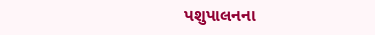પશુપાલનના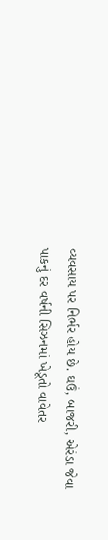વ્યવસાય પર નિર્ભર હોય છે. ઘઉં, બાજરી, એરંડા જેવા પાકનું દર વર્ષની સિઝનમાં ખેડૂતો વાવેતર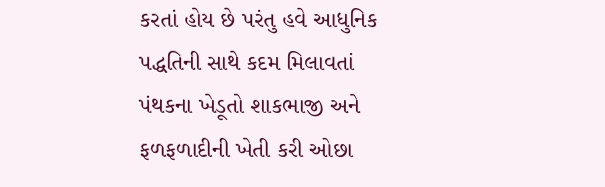કરતાં હોય છે પરંતુ હવે આધુનિક પદ્ધતિની સાથે કદમ મિલાવતાં પંથકના ખેડૂતો શાકભાજી અને ફળફળાદીની ખેતી કરી ઓછા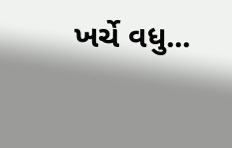ખર્ચે વધુ...